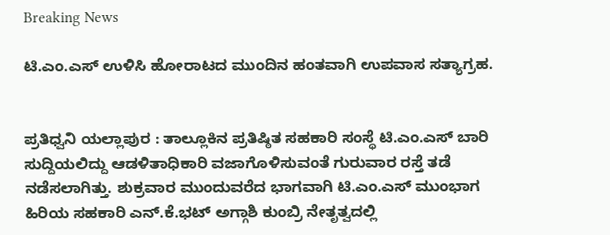Breaking News

ಟಿ.ಎಂ.ಎಸ್ ಉಳಿಸಿ ಹೋರಾಟದ ಮುಂದಿನ ಹಂತವಾಗಿ ಉಪವಾಸ ಸತ್ಯಾಗ್ರಹ.


ಪ್ರತಿಧ್ವನಿ ಯಲ್ಲಾಪುರ : ತಾಲ್ಲೂಕಿನ ಪ್ರತಿಷ್ಠಿತ ಸಹಕಾರಿ ಸಂಸ್ಥೆ ಟಿ.ಎಂ.ಎಸ್ ಬಾರಿ ಸುದ್ದಿಯಲಿದ್ದು ಆಡಳಿತಾಧಿಕಾರಿ ವಜಾಗೊಳಿಸುವಂತೆ ಗುರುವಾರ ರಸ್ತೆ ತಡೆ ನಡೆಸಲಾಗಿತ್ತು. ಶುಕ್ರವಾರ ಮುಂದುವರೆದ ಭಾಗವಾಗಿ ಟಿ.ಎಂ.ಎಸ್ ಮುಂಭಾಗ ಹಿರಿಯ ಸಹಕಾರಿ ಎನ್.ಕೆ.ಭಟ್ ಅಗ್ಗಾಶಿ ಕುಂಬ್ರಿ ನೇತೃತ್ವದಲ್ಲಿ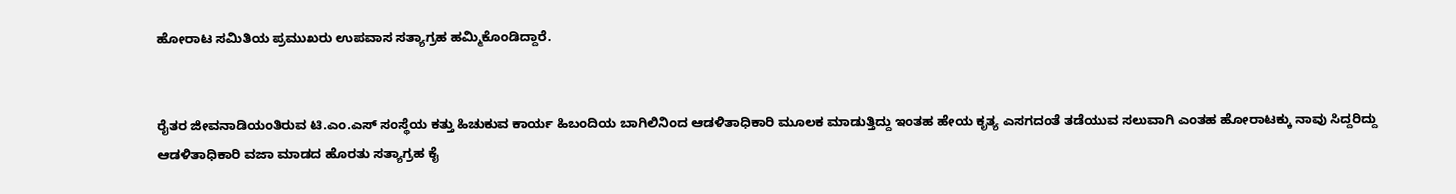ಹೋರಾಟ ಸಮಿತಿಯ ಪ್ರಮುಖರು ಉಪವಾಸ ಸತ್ಯಾಗ್ರಹ ಹಮ್ಮಿಕೊಂಡಿದ್ದಾರೆ.


ರೈತರ ಜೀವನಾಡಿಯಂತಿರುವ ಟಿ.ಎಂ.ಎಸ್ ಸಂಸ್ಥೆಯ ಕತ್ತು ಹಿಚುಕುವ ಕಾರ್ಯ ಹಿಬಂದಿಯ ಬಾಗಿಲಿನಿಂದ ಆಡಳಿತಾಧಿಕಾರಿ ಮೂಲಕ ಮಾಡುತ್ತಿದ್ದು ಇಂತಹ ಹೇಯ ಕೃತ್ಯ ಎಸಗದಂತೆ ತಡೆಯುವ ಸಲುವಾಗಿ ಎಂತಹ ಹೋರಾಟಕ್ಕು ನಾವು ಸಿದ್ದರಿದ್ದು ಆಡಳಿತಾಧಿಕಾರಿ ವಜಾ ಮಾಡದ ಹೊರತು ಸತ್ಯಾಗ್ರಹ ಕೈ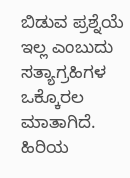ಬಿಡುವ ಪ್ರಶ್ನೆಯೆ ಇಲ್ಲ ಎಂಬುದು ಸತ್ಯಾಗ್ರಹಿಗಳ ಒಕ್ಕೊರಲ ಮಾತಾಗಿದೆ.
ಹಿರಿಯ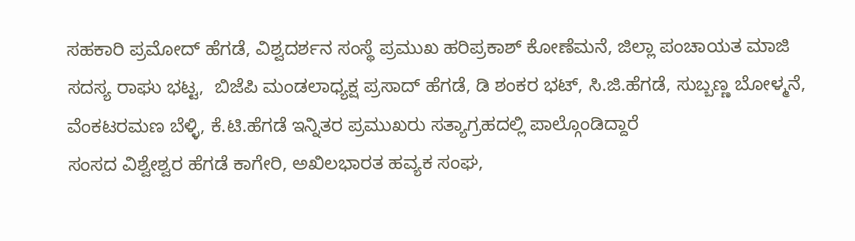ಸಹಕಾರಿ ಪ್ರಮೋದ್ ಹೆಗಡೆ, ವಿಶ್ವದರ್ಶನ ಸಂಸ್ಥೆ ಪ್ರಮುಖ ಹರಿಪ್ರಕಾಶ್ ಕೋಣೆಮನೆ, ಜಿಲ್ಲಾ ಪಂಚಾಯತ ಮಾಜಿ ಸದಸ್ಯ ರಾಘು ಭಟ್ಟ,  ಬಿಜೆಪಿ ಮಂಡಲಾಧ್ಯಕ್ಷ ಪ್ರಸಾದ್ ಹೆಗಡೆ, ಡಿ ಶಂಕರ ಭಟ್, ಸಿ.ಜಿ.ಹೆಗಡೆ, ಸುಬ್ಬಣ್ಣ ಬೋಳ್ಮನೆ, ವೆಂಕಟರಮಣ ಬೆಳ್ಳಿ, ಕೆ.ಟಿ.ಹೆಗಡೆ ಇನ್ನಿತರ ಪ್ರಮುಖರು ಸತ್ಯಾಗ್ರಹದಲ್ಲಿ ಪಾಲ್ಗೊಂಡಿದ್ದಾರೆ
ಸಂಸದ ವಿಶ್ವೇಶ್ವರ ಹೆಗಡೆ ಕಾಗೇರಿ, ಅಖಿಲಭಾರತ ಹವ್ಯಕ ಸಂಘ,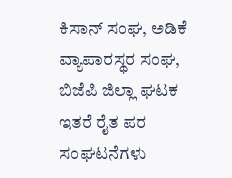ಕಿಸಾನ್ ಸಂಘ, ಅಡಿಕೆ ವ್ಯಾಪಾರಸ್ಥರ ಸಂಘ, ಬಿಜೆಪಿ ಜಿಲ್ಲಾ ಘಟಕ ಇತರೆ ರೈತ ಪರ ಸಂಘಟನೆಗಳು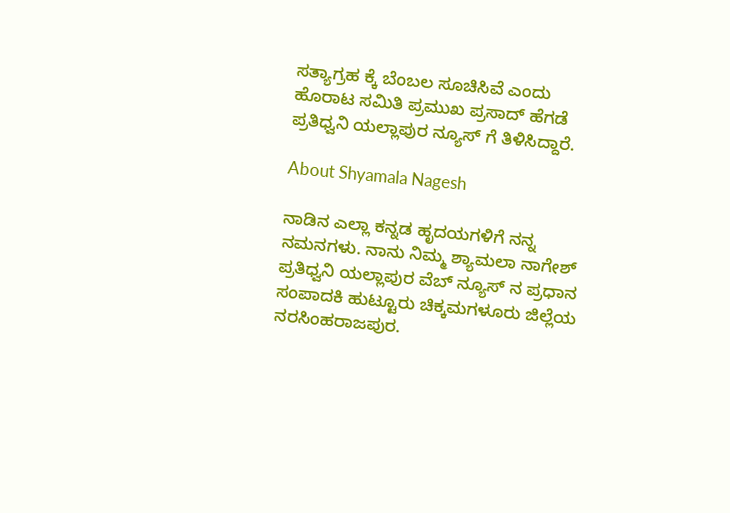ಸತ್ಯಾಗ್ರಹ ಕ್ಕೆ ಬೆಂಬಲ ಸೂಚಿಸಿವೆ ಎಂದು ಹೊರಾಟ ಸಮಿತಿ ಪ್ರಮುಖ ಪ್ರಸಾದ್ ಹೆಗಡೆ ಪ್ರತಿಧ್ವನಿ ಯಲ್ಲಾಪುರ ನ್ಯೂಸ್ ಗೆ ತಿಳಿಸಿದ್ದಾರೆ.

About Shyamala Nagesh

ನಾಡಿನ ಎಲ್ಲಾ ಕನ್ನಡ ಹೃದಯಗಳಿಗೆ ನನ್ನ ನಮನಗಳು. ನಾನು ನಿಮ್ಮ ಶ್ಯಾಮಲಾ ನಾಗೇಶ್ ಪ್ರತಿಧ್ವನಿ ಯಲ್ಲಾಪುರ ವೆಬ್ ನ್ಯೂಸ್ ನ ಪ್ರಧಾನ ಸಂಪಾದಕಿ ಹುಟ್ಟೂರು ಚಿಕ್ಕಮಗಳೂರು ಜಿಲ್ಲೆಯ ನರಸಿಂಹರಾಜಪುರ.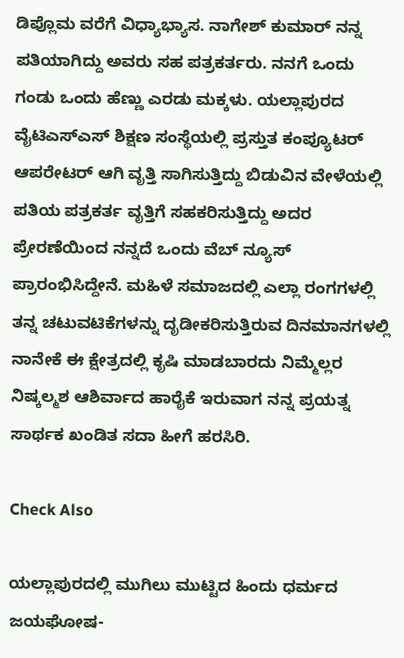ಡಿಪ್ಲೊಮ ವರೆಗೆ ವಿಧ್ಯಾಭ್ಯಾಸ. ನಾಗೇಶ್ ಕುಮಾರ್ ನನ್ನ ಪತಿಯಾಗಿದ್ದು ಅವರು ಸಹ ಪತ್ರಕರ್ತರು. ನನಗೆ ಒಂದು ಗಂಡು ಒಂದು ಹೆಣ್ಣು ಎರಡು ಮಕ್ಕಳು. ಯಲ್ಲಾಪುರದ ವೈಟಿಎಸ್ಎಸ್ ಶಿಕ್ಷಣ ಸಂಸ್ಥೆಯಲ್ಲಿ ಪ್ರಸ್ತುತ ಕಂಪ್ಯೂಟರ್ ಆಪರೇಟರ್ ಆಗಿ ವೃತ್ತಿ ಸಾಗಿಸುತ್ತಿದ್ದು ಬಿಡುವಿನ ವೇಳೆಯಲ್ಲಿ ಪತಿಯ ಪತ್ರಕರ್ತ ವೃತ್ತಿಗೆ ಸಹಕರಿಸುತ್ತಿದ್ದು ಅದರ ಪ್ರೇರಣೆಯಿಂದ ನನ್ನದೆ ಒಂದು ವೆಬ್ ನ್ಯೂಸ್ ಪ್ರಾರಂಭಿಸಿದ್ದೇನೆ. ಮಹಿಳೆ ಸಮಾಜದಲ್ಲಿ ಎಲ್ಲಾ ರಂಗಗಳಲ್ಲಿ ತನ್ನ ಚಟುವಟಿಕೆಗಳನ್ನು ದೃಡೀಕರಿಸುತ್ತಿರುವ ದಿನಮಾನಗಳಲ್ಲಿ ನಾನೇಕೆ ಈ ಕ್ಷೇತ್ರದಲ್ಲಿ ಕೃಷಿ ಮಾಡಬಾರದು ನಿಮ್ಮೆಲ್ಲರ ನಿಷ್ಕಲ್ಮಶ ಆಶಿರ್ವಾದ ಹಾರೈಕೆ ಇರುವಾಗ ನನ್ನ ಪ್ರಯತ್ನ ಸಾರ್ಥಕ ಖಂಡಿತ ಸದಾ ಹೀಗೆ ಹರಸಿರಿ.

Check Also

ಯಲ್ಲಾಪುರದಲ್ಲಿ ಮುಗಿಲು ಮುಟ್ಟಿದ ಹಿಂದು ಧರ್ಮದ ಜಯಘೋಷ-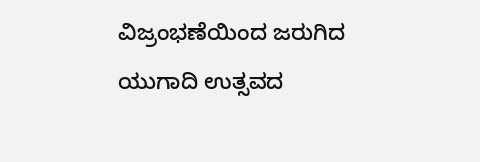ವಿಜ್ರಂಭಣೆಯಿಂದ ಜರುಗಿದ ಯುಗಾದಿ ಉತ್ಸವದ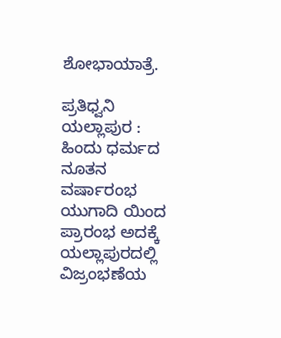ಶೋಭಾಯಾತ್ರೆ.

ಪ್ರತಿಧ್ವನಿ ಯಲ್ಲಾಪುರ : ಹಿಂದು ಧರ್ಮದ ನೂತನ ವರ್ಷಾರಂಭ ಯುಗಾದಿ ಯಿಂದ ಪ್ರಾರಂಭ ಅದಕ್ಕೆ ಯಲ್ಲಾಪುರದಲ್ಲಿ ವಿಜ್ರಂಭಣೆಯ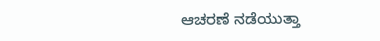ಆಚರಣೆ ನಡೆಯುತ್ತಾ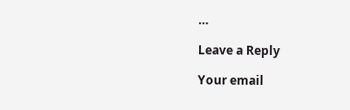…

Leave a Reply

Your email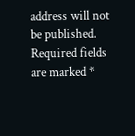address will not be published. Required fields are marked *